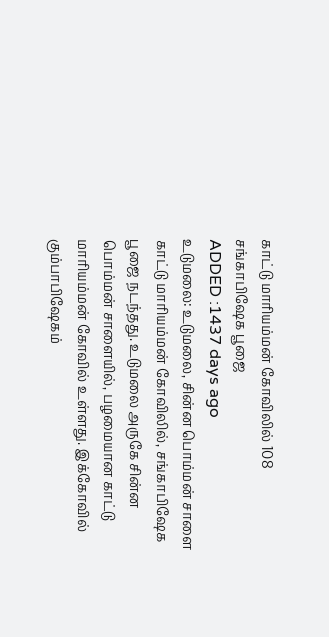காட்டு மாரியம்மன் கோவிலில் 108 சங்காபிஷேக பூஜை
ADDED :1437 days ago
உடுமலை: உடுமலை, சின்ன பொம்மன் சாளை காட்டு மாரியம்மன் கோவிலில், சங்காபிஷேக பூஜை நடந்தது. உடுமலை அருகே சின்ன பொம்மன் சாளையில், பழமையான காட்டு மாரியம்மன் கோவில் உள்ளது. இக்கோவில் கும்பாபிஷேகம்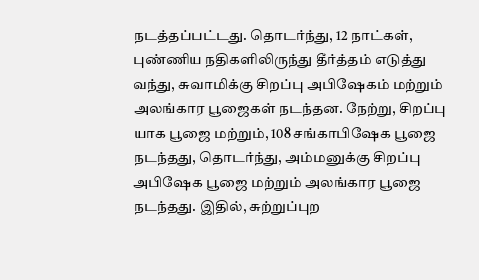நடத்தப்பட்டது. தொடர்ந்து, 12 நாட்கள், புண்ணிய நதிகளிலிருந்து தீர்த்தம் எடுத்து வந்து, சுவாமிக்கு சிறப்பு அபிஷேகம் மற்றும் அலங்கார பூஜைகள் நடந்தன. நேற்று, சிறப்பு யாக பூஜை மற்றும், 108 சங்காபிஷேக பூஜை நடந்தது, தொடர்ந்து, அம்மனுக்கு சிறப்பு அபிஷேக பூஜை மற்றும் அலங்கார பூஜை நடந்தது. இதில், சுற்றுப்புற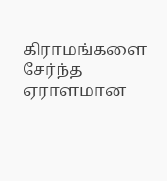கிராமங்களை சேர்ந்த ஏராளமான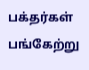பக்தர்கள் பங்கேற்று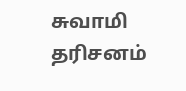சுவாமி தரிசனம்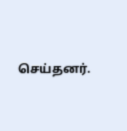செய்தனர்.